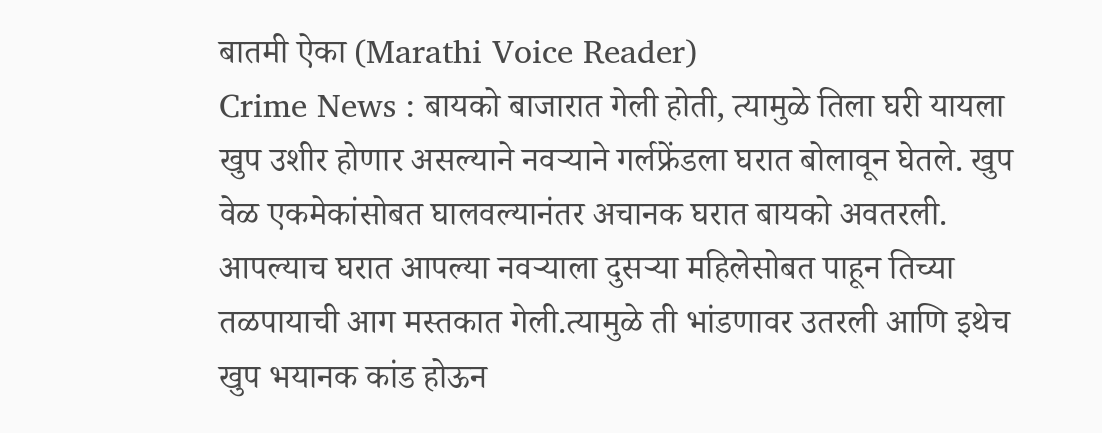बातमी ऐका (Marathi Voice Reader)
Crime News : बायको बाजारात गेली होती, त्यामुळे तिला घरी यायला खुप उशीर होणार असल्याने नवऱ्याने गर्लफ्रेंडला घरात बोलावून घेतले. खुप वेळ एकमेकांसोबत घालवल्यानंतर अचानक घरात बायको अवतरली. आपल्याच घरात आपल्या नवऱ्याला दुसऱ्या महिलेसोबत पाहून तिच्या तळपायाची आग मस्तकात गेली.त्यामुळे ती भांडणावर उतरली आणि इथेच खुप भयानक कांड होऊन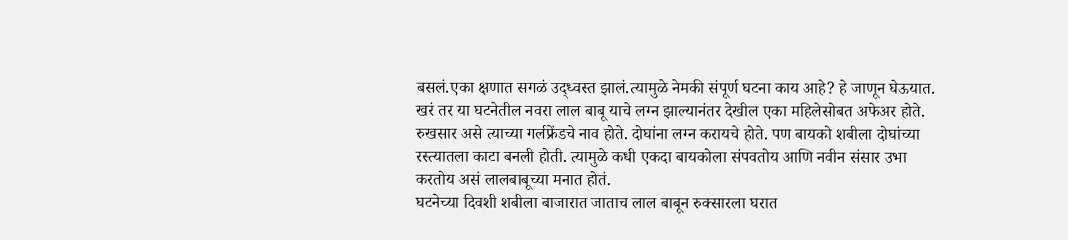बसलं.एका क्षणात सगळं उद्ध्वस्त झालं.त्यामुळे नेमकी संपूर्ण घटना काय आहे? हे जाणून घेऊयात.
खरं तर या घटनेतील नवरा लाल बाबू याचे लग्न झाल्यानंतर देखील एका महिलेसोबत अफेअर होते. रुखसार असे त्याच्या गर्लफ्रेंडचे नाव होते. दोघांना लग्न करायचे होते. पण बायको शबीला दोघांच्या रस्त्यातला काटा बनली होती. त्यामुळे कधी एकदा बायकोला संपवतोय आणि नवीन संसार उभा करतोय असं लालबाबूच्या मनात होतं.
घटनेच्या दिवशी शबीला बाजारात जाताच लाल बाबून रुक्सारला घरात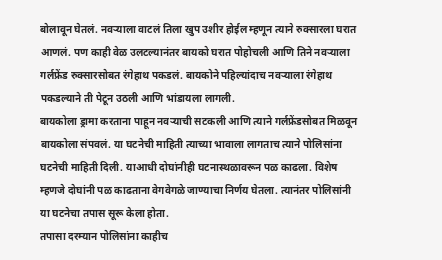बोलावून घेतलं. नवऱ्याला वाटलं तिला खुप उशीर होईल म्हणून त्याने रुक्सारला घरात आणलं. पण काही वेळ उलटल्यानंतर बायको घरात पोहोचली आणि तिने नवऱ्याला गर्लफ्रेंड रुक्सारसोबत रंगेहाथ पकडलं. बायकोने पहिल्यांदाच नवऱ्याला रंगेहाथ पकडल्याने ती पेटून उठली आणि भांडायला लागली.
बायकोला ड्रामा करताना पाहून नवऱ्याची सटकली आणि त्याने गर्लफ्रेंडसोबत मिळवून बायकोला संपवलं. या घटनेची माहिती त्याच्या भावाला लागताच त्याने पोलिसांना घटनेची माहिती दिली. याआधी दोघांनीही घटनास्थळावरून पळ काढला. विशेष म्हणजे दोघांनी पळ काढताना वेगवेगळे जाण्याचा निर्णय घेतला. त्यानंतर पोलिसांनी या घटनेचा तपास सूरू केला होता.
तपासा दरम्यान पोलिसांना काहीच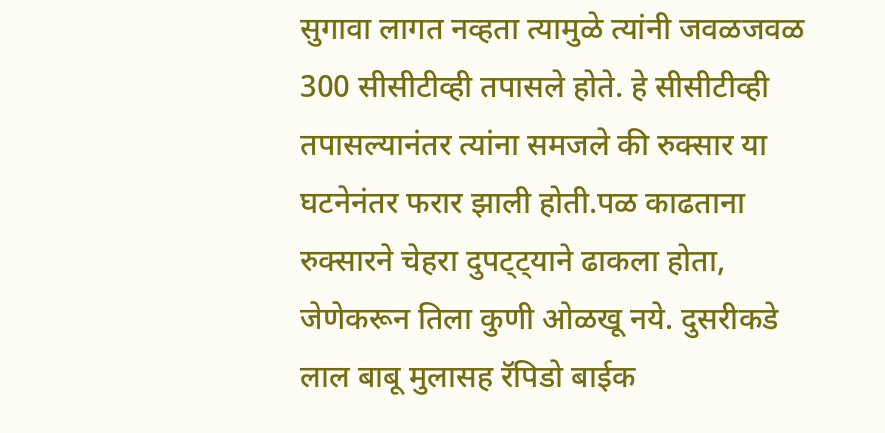सुगावा लागत नव्हता त्यामुळे त्यांनी जवळजवळ 300 सीसीटीव्ही तपासले होते. हे सीसीटीव्ही तपासल्यानंतर त्यांना समजले की रुक्सार या घटनेनंतर फरार झाली होती.पळ काढताना रुक्सारने चेहरा दुपट्ट्याने ढाकला होता, जेणेकरून तिला कुणी ओळखू नये. दुसरीकडे लाल बाबू मुलासह रॅपिडो बाईक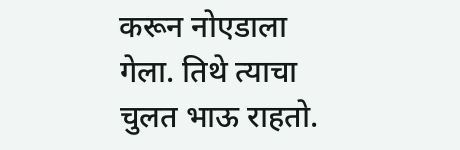करून नोएडाला गेला. तिथे त्याचा चुलत भाऊ राहतो.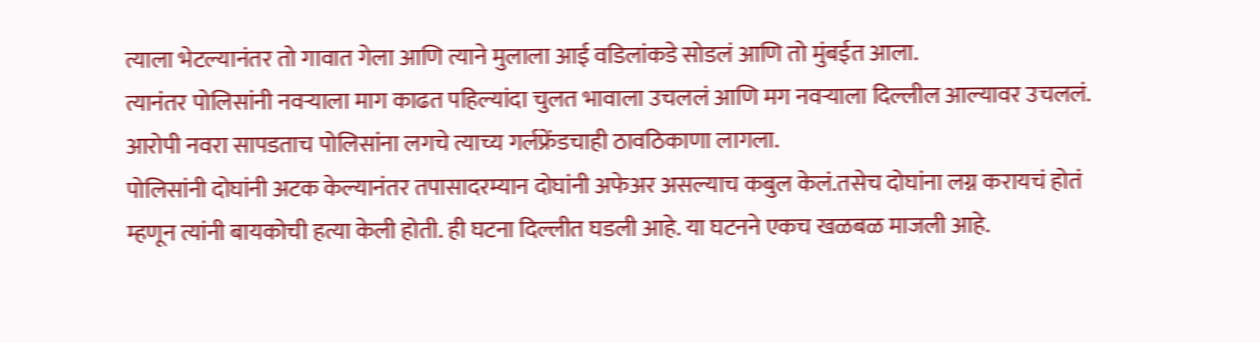त्याला भेटल्यानंतर तो गावात गेला आणि त्याने मुलाला आई वडिलांकडे सोडलं आणि तो मुंबईत आला.
त्यानंतर पोलिसांनी नवऱ्याला माग काढत पहिल्यांदा चुलत भावाला उचललं आणि मग नवऱ्याला दिल्लील आल्यावर उचललं. आरोपी नवरा सापडताच पोलिसांना लगचे त्याच्य गर्लफ्रेंडचाही ठावठिकाणा लागला.
पोलिसांनी दोघांनी अटक केल्यानंतर तपासादरम्यान दोघांनी अफेअर असल्याच कबुल केलं.तसेच दोघांना लग्न करायचं होतं म्हणून त्यांनी बायकोची हत्या केली होती. ही घटना दिल्लीत घडली आहे. या घटनने एकच खळबळ माजली आहे.